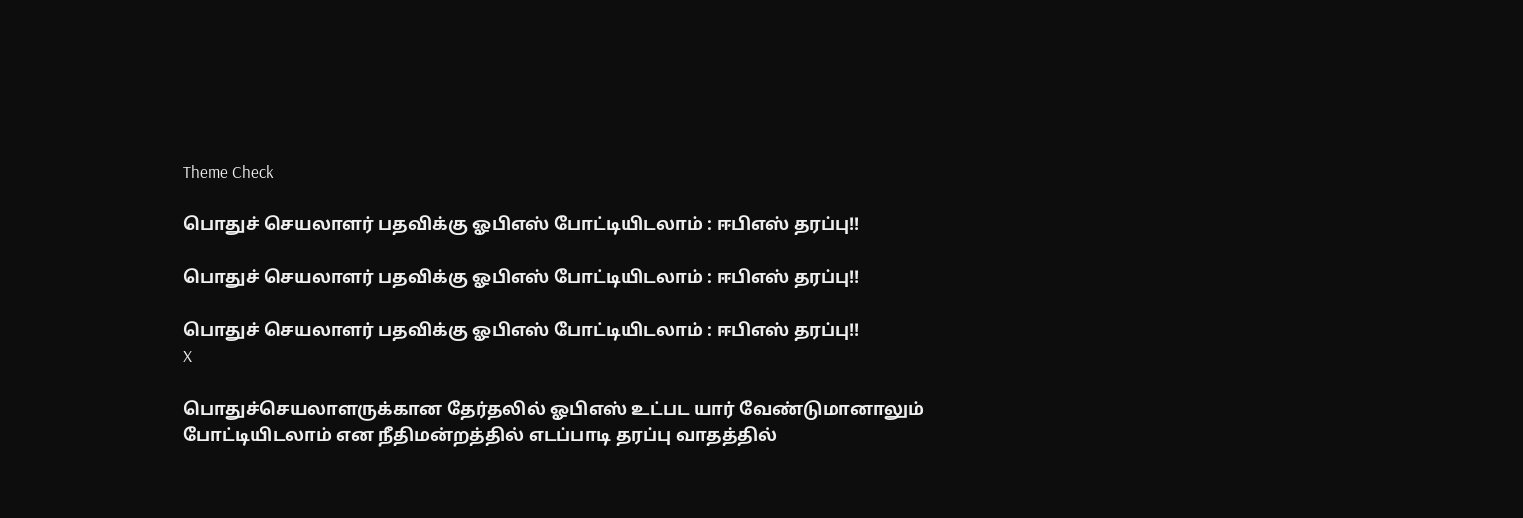Theme Check

பொதுச் செயலாளர் பதவிக்கு ஓபிஎஸ் போட்டியிடலாம் : ஈபிஎஸ் தரப்பு!!

பொதுச் செயலாளர் பதவிக்கு ஓபிஎஸ் போட்டியிடலாம் : ஈபிஎஸ் தரப்பு!!

பொதுச் செயலாளர் பதவிக்கு ஓபிஎஸ் போட்டியிடலாம் : ஈபிஎஸ் தரப்பு!!
X

பொதுச்செயலாளருக்கான தேர்தலில் ஓபிஎஸ் உட்பட யார் வேண்டுமானாலும் போட்டியிடலாம் என நீதிமன்றத்தில் எடப்பாடி தரப்பு வாதத்தில்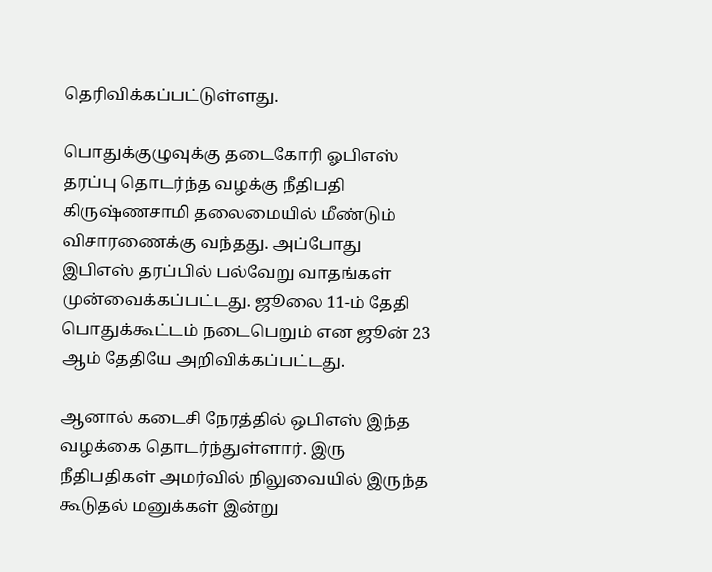தெரிவிக்கப்பட்டுள்ளது.

பொதுக்குழுவுக்கு தடைகோரி ஓபிஎஸ் தரப்பு தொடர்ந்த வழக்கு நீதிபதி கிருஷ்ணசாமி தலைமையில் மீண்டும் விசாரணைக்கு வந்தது. அப்போது இபிஎஸ் தரப்பில் பல்வேறு வாதங்கள் முன்வைக்கப்பட்டது. ஜூலை 11-ம் தேதி பொதுக்கூட்டம் நடைபெறும் என ஜூன் 23 ஆம் தேதியே அறிவிக்கப்பட்டது.

ஆனால் கடைசி நேரத்தில் ஒபிஎஸ் இந்த வழக்கை தொடர்ந்துள்ளார். இரு நீதிபதிகள் அமர்வில் நிலுவையில் இருந்த கூடுதல் மனுக்கள் இன்று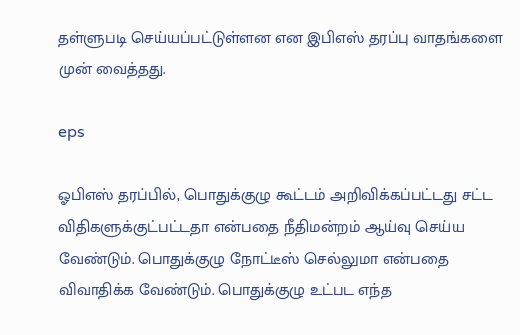தள்ளுபடி செய்யப்பட்டுள்ளன என இபிஎஸ் தரப்பு வாதங்களை முன் வைத்தது.

eps

ஓபிஎஸ் தரப்பில், பொதுக்குழு கூட்டம் அறிவிக்கப்பட்டது சட்ட விதிகளுக்குட்பட்டதா என்பதை நீதிமன்றம் ஆய்வு செய்ய வேண்டும். பொதுக்குழு நோட்டீஸ் செல்லுமா என்பதை விவாதிக்க வேண்டும். பொதுக்குழு உட்பட எந்த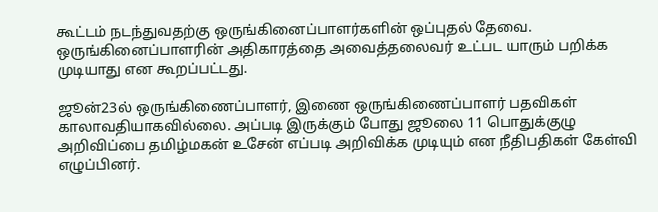கூட்டம் நடந்துவதற்கு ஒருங்கினைப்பாளர்களின் ஒப்புதல் தேவை. ஒருங்கினைப்பாளரின் அதிகாரத்தை அவைத்தலைவர் உட்பட யாரும் பறிக்க முடியாது என கூறப்பட்டது.

ஜூன்23ல் ஒருங்கிணைப்பாளர், இணை ஒருங்கிணைப்பாளர் பதவிகள் காலாவதியாகவில்லை. அப்படி இருக்கும் போது ஜூலை 11 பொதுக்குழு அறிவிப்பை தமிழ்மகன் உசேன் எப்படி அறிவிக்க முடியும் என நீதிபதிகள் கேள்வி எழுப்பினர்.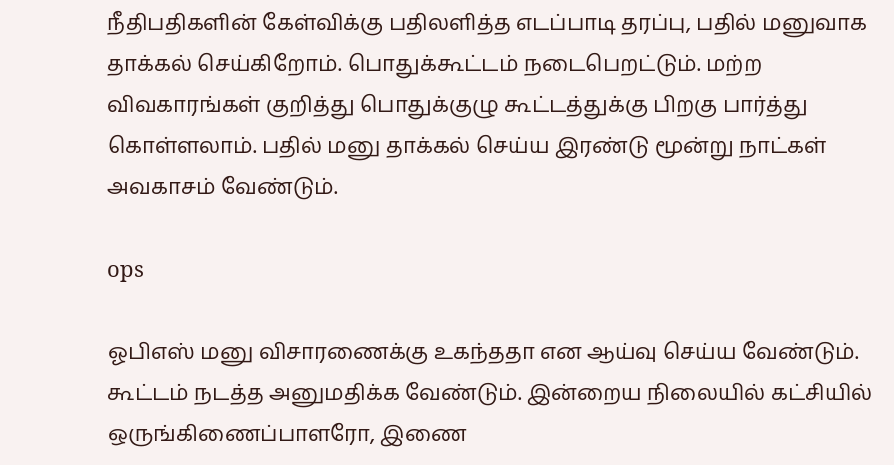நீதிபதிகளின் கேள்விக்கு பதிலளித்த எடப்பாடி தரப்பு, பதில் மனுவாக தாக்கல் செய்கிறோம். பொதுக்கூட்டம் நடைபெறட்டும். மற்ற விவகாரங்கள் குறித்து பொதுக்குழு கூட்டத்துக்கு பிறகு பார்த்து கொள்ளலாம். பதில் மனு தாக்கல் செய்ய இரண்டு மூன்று நாட்கள் அவகாசம் வேண்டும்.

ops

ஓபிஎஸ் மனு விசாரணைக்கு உகந்ததா என ஆய்வு செய்ய வேண்டும். கூட்டம் நடத்த அனுமதிக்க வேண்டும். இன்றைய நிலையில் கட்சியில் ஒருங்கிணைப்பாளரோ, இணை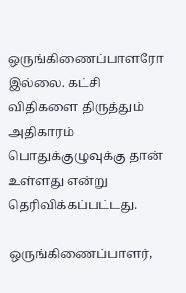ஒருங்கிணைப்பாளரோ இல்லை. கட்சி விதிகளை திருத்தும் அதிகாரம் பொதுக்குழுவுக்கு தான் உள்ளது என்று தெரிவிக்கப்பட்டது.

ஒருங்கிணைப்பாளர்,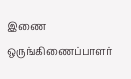இணை ஒருங்கிணைப்பாளர்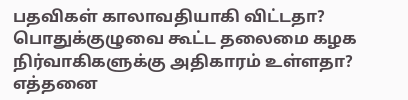பதவிகள் காலாவதியாகி விட்டதா? பொதுக்குழுவை கூட்ட தலைமை கழக நிர்வாகிகளுக்கு அதிகாரம் உள்ளதா? எத்தனை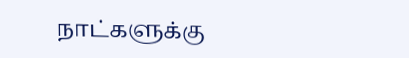நாட்களுக்கு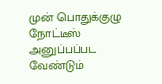முன் பொதுக்குழு நோட்டீஸ் அனுப்பப்பட வேண்டும்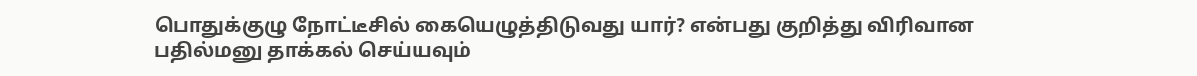பொதுக்குழு நோட்டீசில் கையெழுத்திடுவது யார்? என்பது குறித்து விரிவான பதில்மனு தாக்கல் செய்யவும்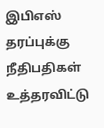இபிஎஸ் தரப்புக்கு நீதிபதிகள் உத்தரவிட்டு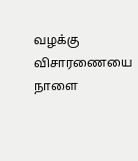வழக்கு விசாரணையை நாளை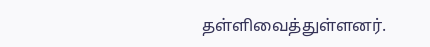தள்ளிவைத்துள்ளனர்.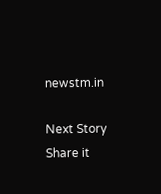newstm.in

Next Story
Share it